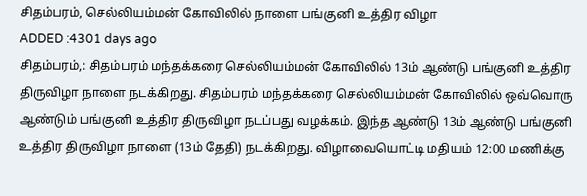சிதம்பரம், செல்லியம்மன் கோவிலில் நாளை பங்குனி உத்திர விழா
ADDED :4301 days ago
சிதம்பரம்,: சிதம்பரம் மந்தக்கரை செல்லியம்மன் கோவிலில் 13ம் ஆண்டு பங்குனி உத்திர திருவிழா நாளை நடக்கிறது. சிதம்பரம் மந்தக்கரை செல்லியம்மன் கோவிலில் ஒவ்வொரு ஆண்டும் பங்குனி உத்திர திருவிழா நடப்பது வழக்கம். இந்த ஆண்டு 13ம் ஆண்டு பங்குனி உத்திர திருவிழா நாளை (13ம் தேதி) நடக்கிறது. விழாவையொட்டி மதியம் 12:00 மணிக்கு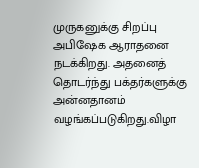முருகனுக்கு சிறப்பு அபிஷேக ஆராதனை நடக்கிறது. அதனைத் தொடர்ந்து பக்தர்களுக்கு அன்னதானம் வழங்கப்படுகிறது.விழா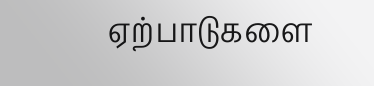ஏற்பாடுகளை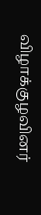விழாக்குழவினர்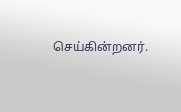செய்கின்றனர்.